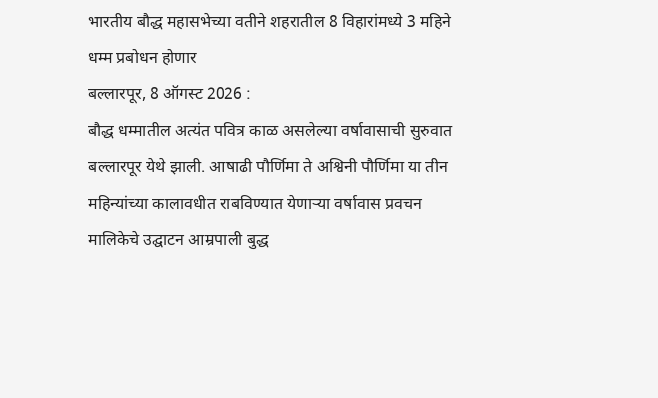भारतीय बौद्ध महासभेच्या वतीने शहरातील 8 विहारांमध्ये 3 महिने धम्म प्रबोधन होणार
बल्लारपूर, 8 ऑगस्ट 2026 :
बौद्ध धम्मातील अत्यंत पवित्र काळ असलेल्या वर्षावासाची सुरुवात बल्लारपूर येथे झाली. आषाढी पौर्णिमा ते अश्विनी पौर्णिमा या तीन महिन्यांच्या कालावधीत राबविण्यात येणाऱ्या वर्षावास प्रवचन मालिकेचे उद्घाटन आम्रपाली बुद्ध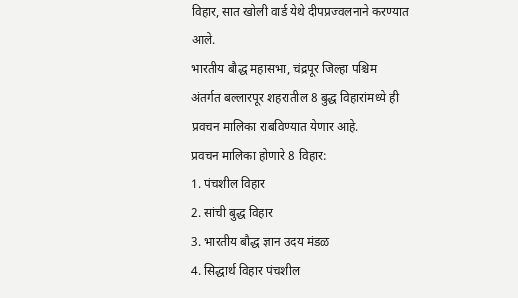विहार, सात खोली वार्ड येथे दीपप्रज्वलनाने करण्यात आले.
भारतीय बौद्ध महासभा, चंद्रपूर जिल्हा पश्चिम अंतर्गत बल्लारपूर शहरातील 8 बुद्ध विहारांमध्ये ही प्रवचन मालिका राबविण्यात येणार आहे.
प्रवचन मालिका होणारे 8 विहार:
1. पंचशील विहार
2. सांची बुद्ध विहार
3. भारतीय बौद्ध ज्ञान उदय मंडळ
4. सिद्धार्थ विहार पंचशील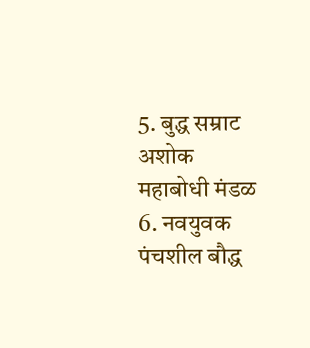5. बुद्ध सम्राट अशोक महाबोधी मंडळ
6. नवयुवक पंचशील बौद्ध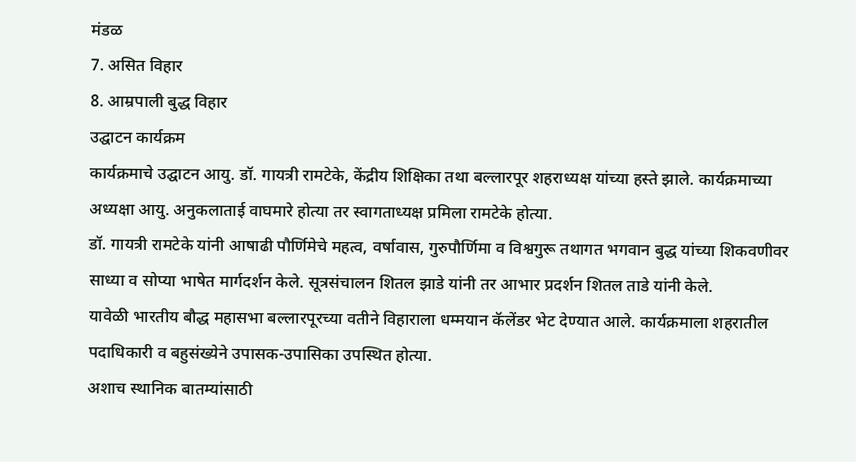मंडळ
7. असित विहार
8. आम्रपाली बुद्ध विहार
उद्घाटन कार्यक्रम
कार्यक्रमाचे उद्घाटन आयु. डॉ. गायत्री रामटेके, केंद्रीय शिक्षिका तथा बल्लारपूर शहराध्यक्ष यांच्या हस्ते झाले. कार्यक्रमाच्या अध्यक्षा आयु. अनुकलाताई वाघमारे होत्या तर स्वागताध्यक्ष प्रमिला रामटेके होत्या.
डॉ. गायत्री रामटेके यांनी आषाढी पौर्णिमेचे महत्व, वर्षावास, गुरुपौर्णिमा व विश्वगुरू तथागत भगवान बुद्ध यांच्या शिकवणीवर साध्या व सोप्या भाषेत मार्गदर्शन केले. सूत्रसंचालन शितल झाडे यांनी तर आभार प्रदर्शन शितल ताडे यांनी केले.
यावेळी भारतीय बौद्ध महासभा बल्लारपूरच्या वतीने विहाराला धम्मयान कॅलेंडर भेट देण्यात आले. कार्यक्रमाला शहरातील पदाधिकारी व बहुसंख्येने उपासक-उपासिका उपस्थित होत्या.
अशाच स्थानिक बातम्यांसाठी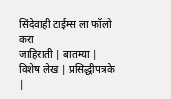सिंदेवाही टाईम्स ला फॉलो करा
जाहिराती | बातम्या | विशेष लेख | प्रसिद्धीपत्रके |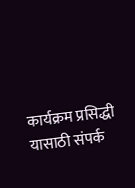कार्यक्रम प्रसिद्धी
यासाठी संपर्क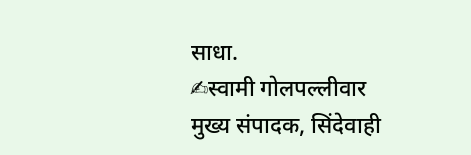साधा.
✍स्वामी गोलपल्लीवार
मुख्य संपादक, सिंदेवाही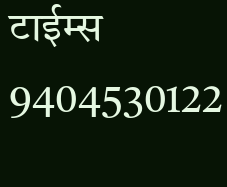टाईम्स
9404530122